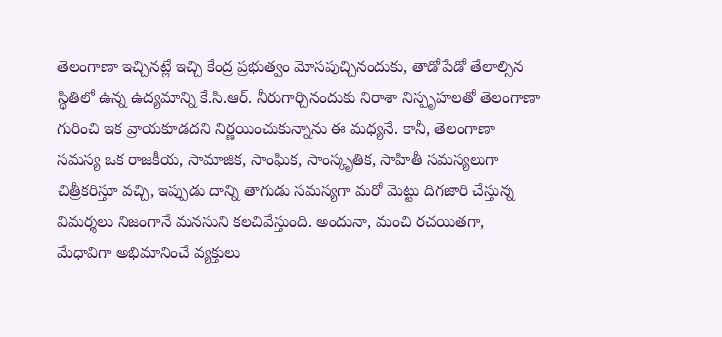తెలంగాణా ఇచ్చినట్లే ఇచ్చి కేంద్ర ప్రభుత్వం మోసపుచ్చినందుకు, తాడోపేడో తేలాల్సిన స్థితిలో ఉన్న ఉద్యమాన్ని కే.సి.ఆర్. నీరుగార్చినందుకు నిరాశా నిస్పృహలతో తెలంగాణా గురించి ఇక వ్రాయకూడదని నిర్ణయించుకున్నాను ఈ మధ్యనే. కానీ, తెలంగాణా సమస్య ఒక రాజకీయ, సామాజిక, సాంఘిక, సాంస్కృతిక, సాహితీ సమస్యలుగా చిత్రీకరిస్తూ వచ్చి, ఇప్పుడు దాన్ని తాగుడు సమస్యగా మరో మెట్టు దిగజారి చేస్తున్న విమర్శలు నిజంగానే మనసుని కలచివేస్తుంది. అందునా, మంచి రచయితగా, మేధావిగా అభిమానించే వ్యక్తులు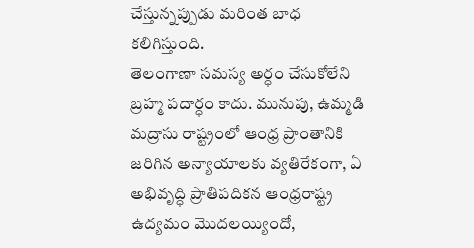చేస్తున్నప్పుడు మరింత బాధ కలిగిస్తుంది.
తెలంగాణా సమస్య అర్ధం చేసుకోలేని బ్రహ్మ పదార్ధం కాదు. మునుపు, ఉమ్మడి మద్రాసు రాష్ట్రంలో ఆంధ్ర ప్రాంతానికి జరిగిన అన్యాయాలకు వ్యతిరేకంగా, ఏ అభివృద్ధి ప్రాతిపదికన ఆంధ్రరాష్ట్ర ఉద్యమం మొదలయ్యిందో,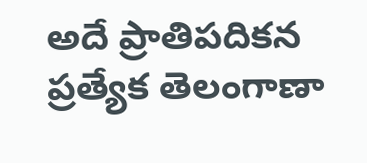అదే ప్రాతిపదికన ప్రత్యేక తెలంగాణా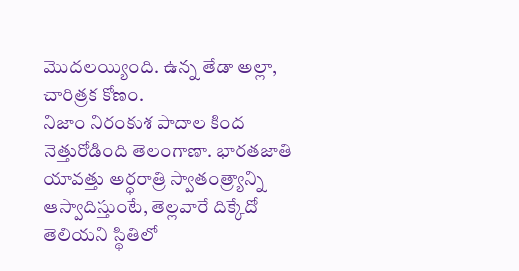మొదలయ్యింది. ఉన్న తేడా అల్లా, చారిత్రక కోణం.
నిజాం నిరంకుశ పాదాల కింద నెత్తురోడింది తెలంగాణా. భారతజాతి యావత్తు అర్ధరాత్రి స్వాతంత్ర్యాన్ని ఆస్వాదిస్తుంటే, తెల్లవారే దిక్కేదో తెలియని స్థితిలో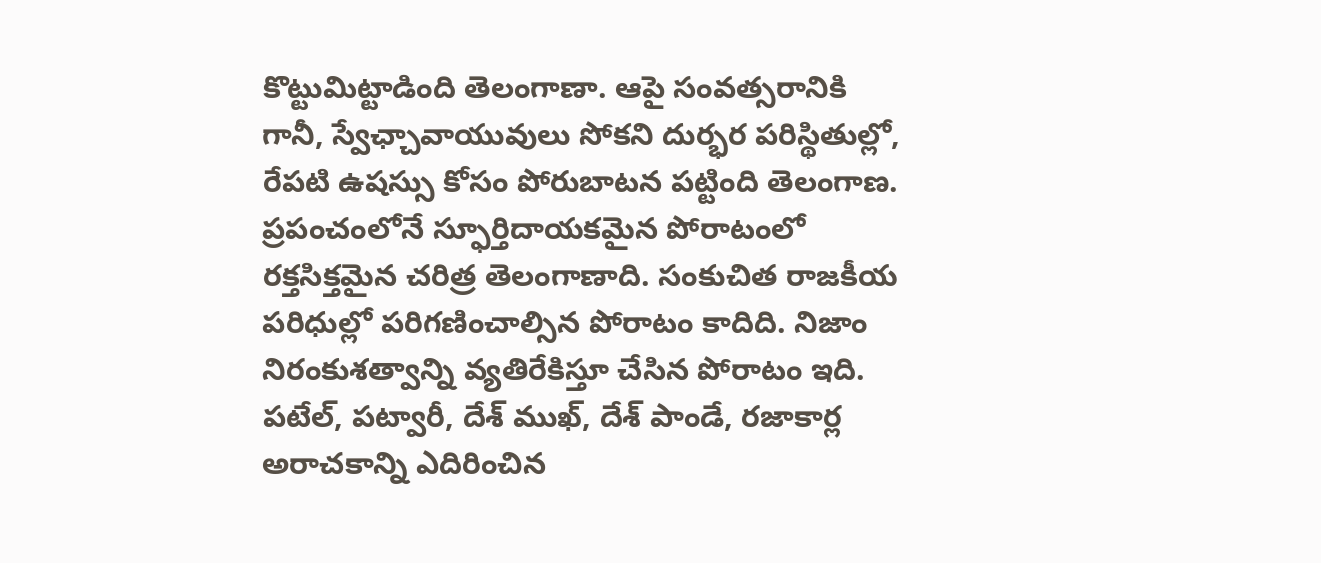కొట్టుమిట్టాడింది తెలంగాణా. ఆపై సంవత్సరానికి గానీ, స్వేఛ్చావాయువులు సోకని దుర్భర పరిస్థితుల్లో, రేపటి ఉషస్సు కోసం పోరుబాటన పట్టింది తెలంగాణ. ప్రపంచంలోనే స్ఫూర్తిదాయకమైన పోరాటంలో రక్తసిక్తమైన చరిత్ర తెలంగాణాది. సంకుచిత రాజకీయ పరిధుల్లో పరిగణించాల్సిన పోరాటం కాదిది. నిజాం నిరంకుశత్వాన్ని వ్యతిరేకిస్తూ చేసిన పోరాటం ఇది. పటేల్, పట్వారీ, దేశ్ ముఖ్, దేశ్ పాండే, రజాకార్ల అరాచకాన్ని ఎదిరించిన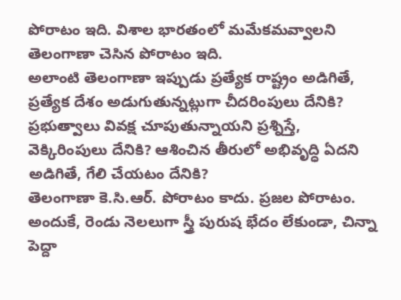పోరాటం ఇది. విశాల భారతంలో మమేకమవ్వాలని తెలంగాణా చెసిన పోరాటం ఇది.
అలాంటి తెలంగాణా ఇప్పుడు ప్రత్యేక రాష్ట్రం అడిగితే, ప్రత్యేక దేశం అడుగుతున్నట్లుగా చీదరింపులు దేనికి? ప్రభుత్వాలు వివక్ష చూపుతున్నాయని ప్రశ్నిస్తే, వెక్కిరింపులు దేనికి? ఆశించిన తీరులో అభివృద్ధి ఏదని అడిగితే, గేలి చేయటం దేనికి?
తెలంగాణా కె.సి.ఆర్. పోరాటం కాదు. ప్రజల పోరాటం. అందుకే, రెండు నెలలుగా స్త్రీ పురుష భేదం లేకుండా, చిన్నా పెద్దా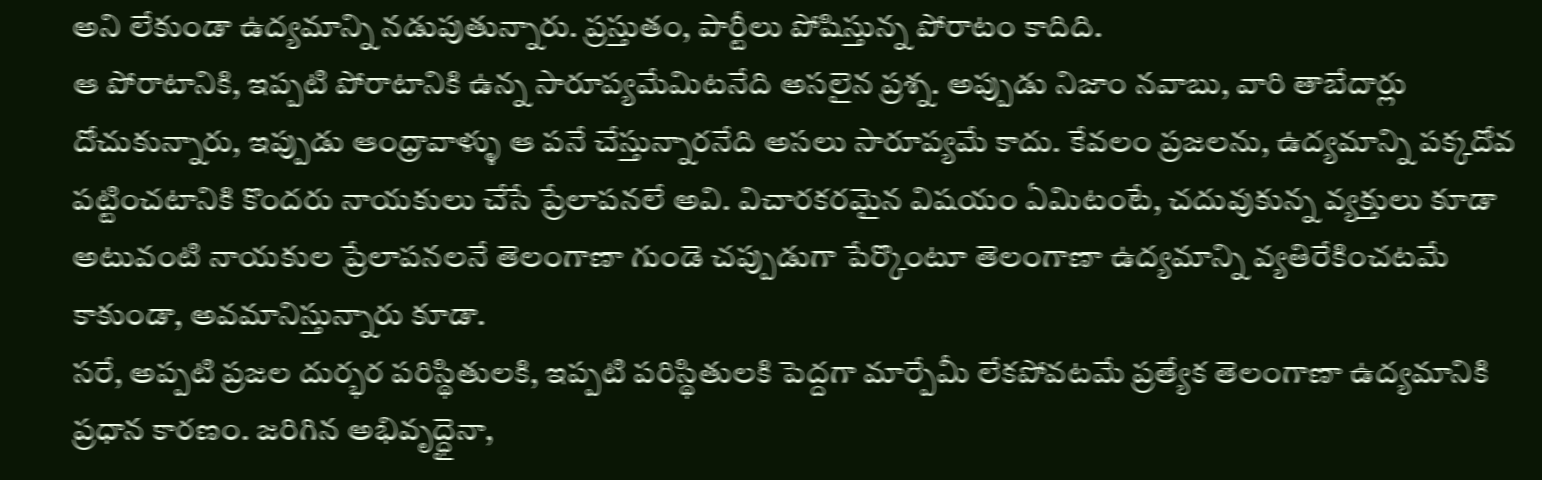అని లేకుండా ఉద్యమాన్ని నడుపుతున్నారు. ప్రస్తుతం, పార్టీలు పోషిస్తున్న పోరాటం కాదిది.
ఆ పోరాటానికి, ఇప్పటి పోరాటానికి ఉన్న సారూప్యమేమిటనేది అసలైన ప్రశ్న. అప్పుడు నిజాం నవాబు, వారి తాబేదార్లు దోచుకున్నారు, ఇప్పుడు ఆంధ్రావాళ్ళు ఆ పనే చేస్తున్నారనేది అసలు సారూప్యమే కాదు. కేవలం ప్రజలను, ఉద్యమాన్ని పక్కదోవ పట్టించటానికి కొందరు నాయకులు చేసే ప్రేలాపనలే అవి. విచారకరమైన విషయం ఏమిటంటే, చదువుకున్న వ్యక్తులు కూడా అటువంటి నాయకుల ప్రేలాపనలనే తెలంగాణా గుండె చప్పుడుగా పేర్కొంటూ తెలంగాణా ఉద్యమాన్ని వ్యతిరేకించటమే కాకుండా, అవమానిస్తున్నారు కూడా.
సరే, అప్పటి ప్రజల దుర్భర పరిస్థితులకి, ఇప్పటి పరిస్థితులకి పెద్దగా మార్పేమీ లేకపోవటమే ప్రత్యేక తెలంగాణా ఉద్యమానికి ప్రధాన కారణం. జరిగిన అభివృద్ధైనా,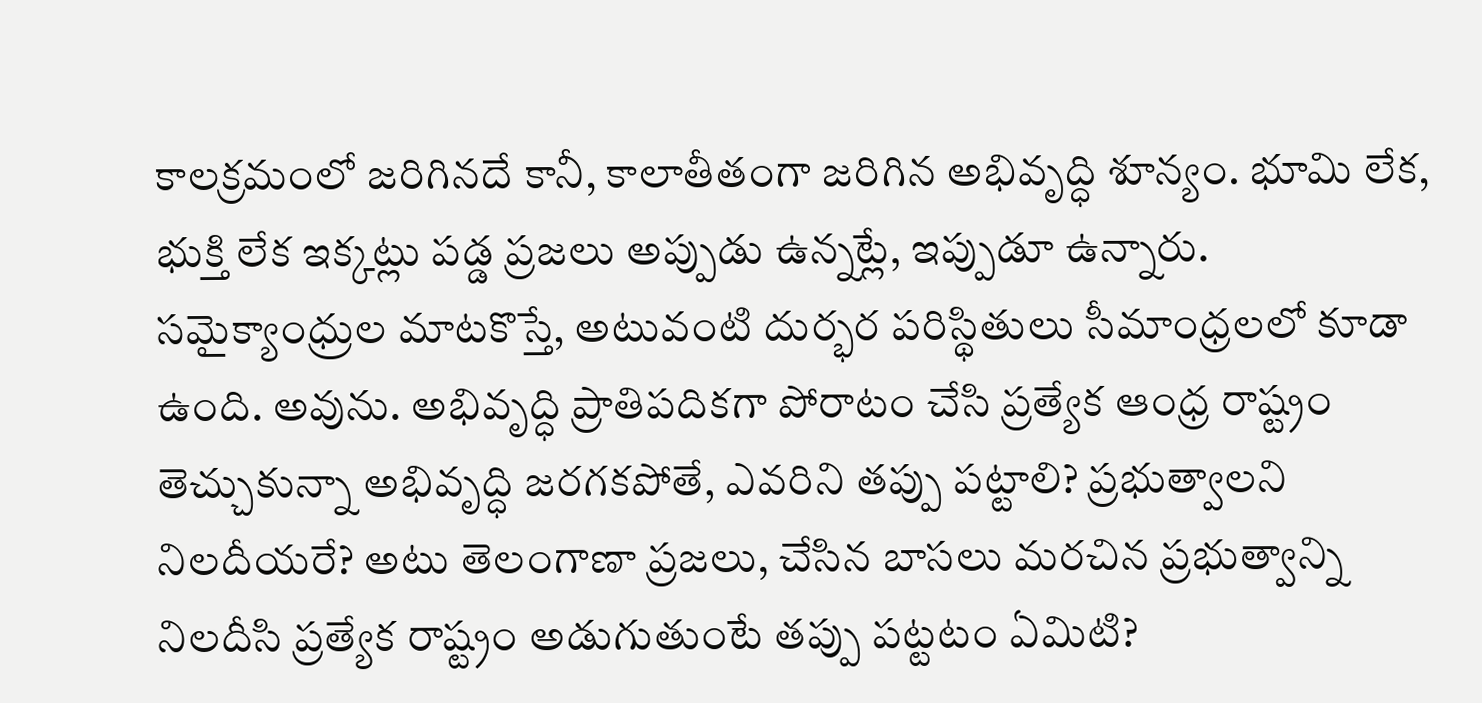కాలక్రమంలో జరిగినదే కానీ, కాలాతీతంగా జరిగిన అభివృద్ధి శూన్యం. భూమి లేక, భుక్తి లేక ఇక్కట్లు పడ్డ ప్రజలు అప్పుడు ఉన్నట్లే, ఇప్పుడూ ఉన్నారు. సమైక్యాంధ్రుల మాటకొస్తే, అటువంటి దుర్భర పరిస్థితులు సీమాంధ్రలలో కూడా ఉంది. అవును. అభివృద్ధి ప్రాతిపదికగా పోరాటం చేసి ప్రత్యేక ఆంధ్ర రాష్ట్రం తెచ్చుకున్నా అభివృద్ధి జరగకపోతే, ఎవరిని తప్పు పట్టాలి? ప్రభుత్వాలని నిలదీయరే? అటు తెలంగాణా ప్రజలు, చేసిన బాసలు మరచిన ప్రభుత్వాన్ని నిలదీసి ప్రత్యేక రాష్ట్రం అడుగుతుంటే తప్పు పట్టటం ఏమిటి?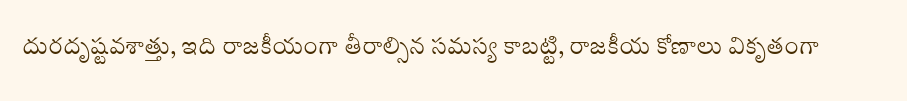దురదృష్టవశాత్తు, ఇది రాజకీయంగా తీరాల్సిన సమస్య కాబట్టి, రాజకీయ కోణాలు వికృతంగా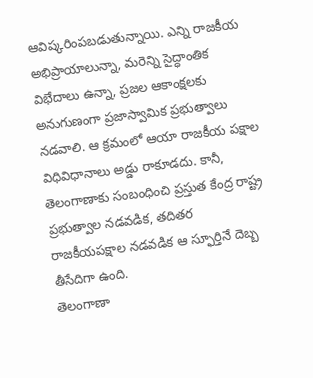ఆవిష్కరింపబడుతున్నాయి. ఎన్ని రాజకీయ అభిప్రాయాలున్నా, మరెన్ని సైద్ధాంతిక విభేదాలు ఉన్నా, ప్రజల ఆకాంక్షలకు అనుగుణంగా ప్రజాస్వామిక ప్రభుత్వాలు నడవాలి. ఆ క్రమంలో ఆయా రాజకీయ పక్షాల విధివిధానాలు అడ్డు రాకూడదు. కానీ, తెలంగాణాకు సంబంధించి ప్రస్తుత కేంద్ర రాష్ట్ర ప్రభుత్వాల నడవడిక, తదితర రాజకీయపక్షాల నడవడిక ఆ స్ఫూర్తినే దెబ్బ తీసేదిగా ఉంది.
తెలంగాణా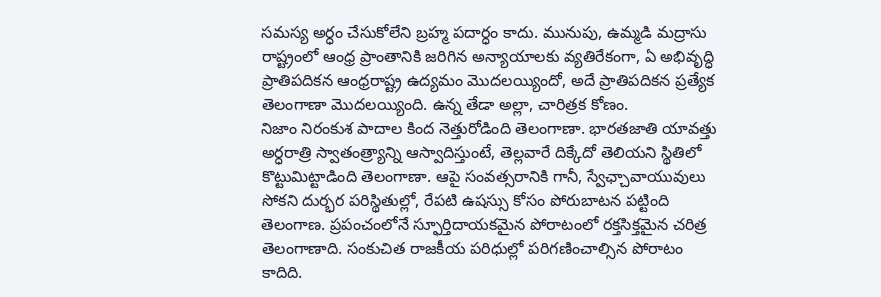సమస్య అర్ధం చేసుకోలేని బ్రహ్మ పదార్ధం కాదు. మునుపు, ఉమ్మడి మద్రాసు రాష్ట్రంలో ఆంధ్ర ప్రాంతానికి జరిగిన అన్యాయాలకు వ్యతిరేకంగా, ఏ అభివృద్ధి ప్రాతిపదికన ఆంధ్రరాష్ట్ర ఉద్యమం మొదలయ్యిందో, అదే ప్రాతిపదికన ప్రత్యేక తెలంగాణా మొదలయ్యింది. ఉన్న తేడా అల్లా, చారిత్రక కోణం.
నిజాం నిరంకుశ పాదాల కింద నెత్తురోడింది తెలంగాణా. భారతజాతి యావత్తు అర్ధరాత్రి స్వాతంత్ర్యాన్ని ఆస్వాదిస్తుంటే, తెల్లవారే దిక్కేదో తెలియని స్థితిలో కొట్టుమిట్టాడింది తెలంగాణా. ఆపై సంవత్సరానికి గానీ, స్వేఛ్చావాయువులు సోకని దుర్భర పరిస్థితుల్లో, రేపటి ఉషస్సు కోసం పోరుబాటన పట్టింది తెలంగాణ. ప్రపంచంలోనే స్ఫూర్తిదాయకమైన పోరాటంలో రక్తసిక్తమైన చరిత్ర తెలంగాణాది. సంకుచిత రాజకీయ పరిధుల్లో పరిగణించాల్సిన పోరాటం కాదిది.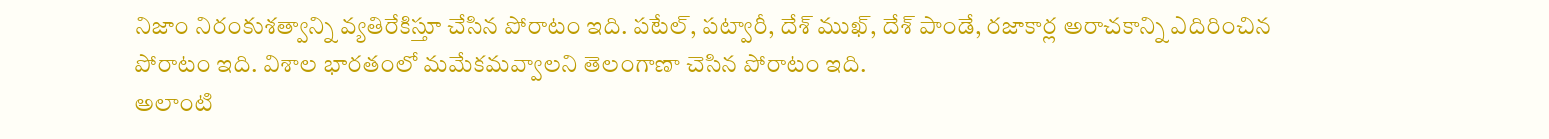నిజాం నిరంకుశత్వాన్ని వ్యతిరేకిస్తూ చేసిన పోరాటం ఇది. పటేల్, పట్వారీ, దేశ్ ముఖ్, దేశ్ పాండే, రజాకార్ల అరాచకాన్ని ఎదిరించిన పోరాటం ఇది. విశాల భారతంలో మమేకమవ్వాలని తెలంగాణా చెసిన పోరాటం ఇది.
అలాంటి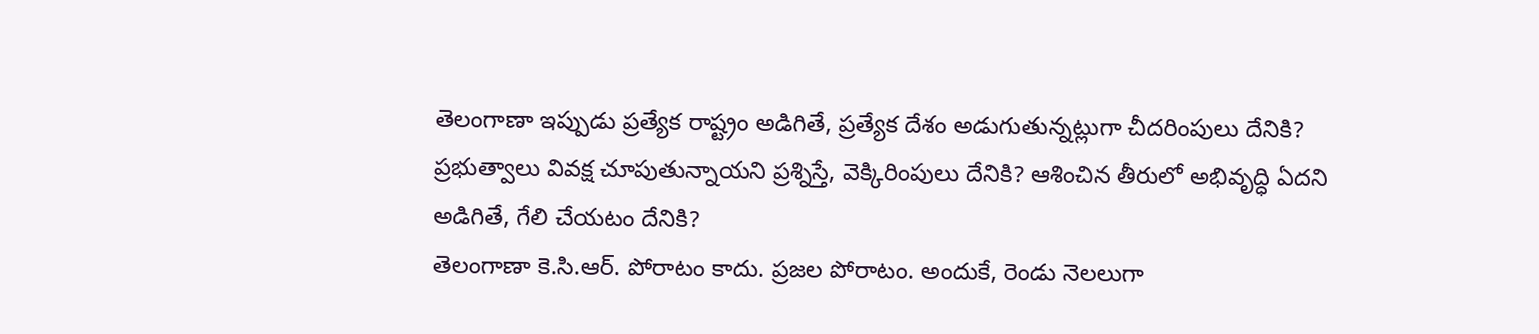తెలంగాణా ఇప్పుడు ప్రత్యేక రాష్ట్రం అడిగితే, ప్రత్యేక దేశం అడుగుతున్నట్లుగా చీదరింపులు దేనికి? ప్రభుత్వాలు వివక్ష చూపుతున్నాయని ప్రశ్నిస్తే, వెక్కిరింపులు దేనికి? ఆశించిన తీరులో అభివృద్ధి ఏదని అడిగితే, గేలి చేయటం దేనికి?
తెలంగాణా కె.సి.ఆర్. పోరాటం కాదు. ప్రజల పోరాటం. అందుకే, రెండు నెలలుగా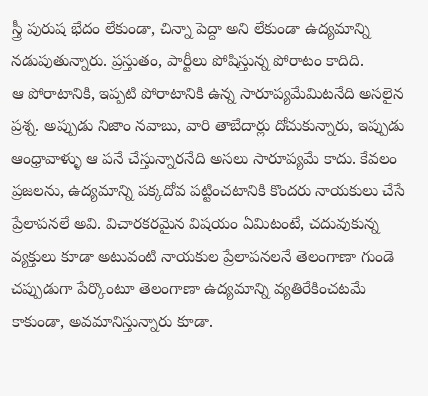స్త్రీ పురుష భేదం లేకుండా, చిన్నా పెద్దా అని లేకుండా ఉద్యమాన్ని నడుపుతున్నారు. ప్రస్తుతం, పార్టీలు పోషిస్తున్న పోరాటం కాదిది.
ఆ పోరాటానికి, ఇప్పటి పోరాటానికి ఉన్న సారూప్యమేమిటనేది అసలైన ప్రశ్న. అప్పుడు నిజాం నవాబు, వారి తాబేదార్లు దోచుకున్నారు, ఇప్పుడు ఆంధ్రావాళ్ళు ఆ పనే చేస్తున్నారనేది అసలు సారూప్యమే కాదు. కేవలం ప్రజలను, ఉద్యమాన్ని పక్కదోవ పట్టించటానికి కొందరు నాయకులు చేసే ప్రేలాపనలే అవి. విచారకరమైన విషయం ఏమిటంటే, చదువుకున్న వ్యక్తులు కూడా అటువంటి నాయకుల ప్రేలాపనలనే తెలంగాణా గుండె చప్పుడుగా పేర్కొంటూ తెలంగాణా ఉద్యమాన్ని వ్యతిరేకించటమే కాకుండా, అవమానిస్తున్నారు కూడా.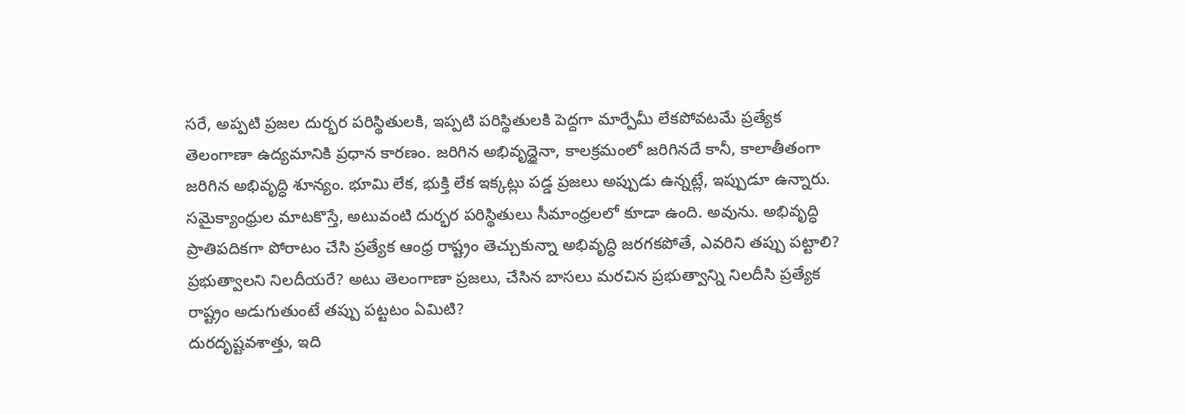సరే, అప్పటి ప్రజల దుర్భర పరిస్థితులకి, ఇప్పటి పరిస్థితులకి పెద్దగా మార్పేమీ లేకపోవటమే ప్రత్యేక తెలంగాణా ఉద్యమానికి ప్రధాన కారణం. జరిగిన అభివృద్ధైనా, కాలక్రమంలో జరిగినదే కానీ, కాలాతీతంగా జరిగిన అభివృద్ధి శూన్యం. భూమి లేక, భుక్తి లేక ఇక్కట్లు పడ్డ ప్రజలు అప్పుడు ఉన్నట్లే, ఇప్పుడూ ఉన్నారు. సమైక్యాంధ్రుల మాటకొస్తే, అటువంటి దుర్భర పరిస్థితులు సీమాంధ్రలలో కూడా ఉంది. అవును. అభివృద్ధి ప్రాతిపదికగా పోరాటం చేసి ప్రత్యేక ఆంధ్ర రాష్ట్రం తెచ్చుకున్నా అభివృద్ధి జరగకపోతే, ఎవరిని తప్పు పట్టాలి? ప్రభుత్వాలని నిలదీయరే? అటు తెలంగాణా ప్రజలు, చేసిన బాసలు మరచిన ప్రభుత్వాన్ని నిలదీసి ప్రత్యేక రాష్ట్రం అడుగుతుంటే తప్పు పట్టటం ఏమిటి?
దురదృష్టవశాత్తు, ఇది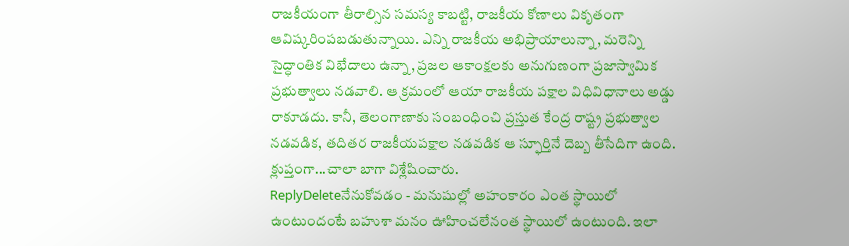రాజకీయంగా తీరాల్సిన సమస్య కాబట్టి, రాజకీయ కోణాలు వికృతంగా ఆవిష్కరింపబడుతున్నాయి. ఎన్ని రాజకీయ అభిప్రాయాలున్నా, మరెన్ని సైద్ధాంతిక విభేదాలు ఉన్నా, ప్రజల ఆకాంక్షలకు అనుగుణంగా ప్రజాస్వామిక ప్రభుత్వాలు నడవాలి. ఆ క్రమంలో ఆయా రాజకీయ పక్షాల విధివిధానాలు అడ్డు రాకూడదు. కానీ, తెలంగాణాకు సంబంధించి ప్రస్తుత కేంద్ర రాష్ట్ర ప్రభుత్వాల నడవడిక, తదితర రాజకీయపక్షాల నడవడిక ఆ స్ఫూర్తినే దెబ్బ తీసేదిగా ఉంది.
క్లుప్తంగా...చాలా బాగా విశ్లేషించారు.
ReplyDeleteనేనుకోవడం - మనుషుల్లో అహంకారం ఎంత స్థాయిలో ఉంటుందంటే బహుశా మనం ఊహించలేనంత స్థాయిలో ఉంటుంది. ఇలా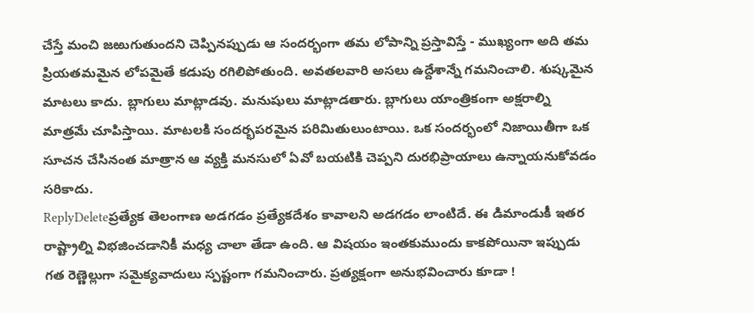చేస్తే మంచి జఱుగుతుందని చెప్పినప్పుడు ఆ సందర్భంగా తమ లోపాన్ని ప్రస్తావిస్తే - ముఖ్యంగా అది తమ ప్రియతమమైన లోపమైతే కడుపు రగిలిపోతుంది. అవతలవారి అసలు ఉద్దేశాన్నే గమనించాలి. శుష్కమైన మాటలు కాదు. బ్లాగులు మాట్లాడవు. మనుషులు మాట్లాడతారు. బ్లాగులు యాంత్రికంగా అక్షరాల్ని మాత్రమే చూపిస్తాయి. మాటలకి సందర్భపరమైన పరిమితులుంటాయి. ఒక సందర్భంలో నిజాయితీగా ఒక సూచన చేసినంత మాత్రాన ఆ వ్యక్తి మనసులో ఏవో బయటికి చెప్పని దురభిప్రాయాలు ఉన్నాయనుకోవడం సరికాదు.
ReplyDeleteప్రత్యేక తెలంగాణ అడగడం ప్రత్యేకదేశం కావాలని అడగడం లాంటిదే. ఈ డిమాండుకీ ఇతర రాష్ట్రాల్ని విభజించడానికీ మధ్య చాలా తేడా ఉంది. ఆ విషయం ఇంతకుముందు కాకపోయినా ఇప్పుడు గత రెణ్ణెల్లుగా సమైక్యవాదులు స్పష్టంగా గమనించారు. ప్రత్యక్షంగా అనుభవించారు కూడా !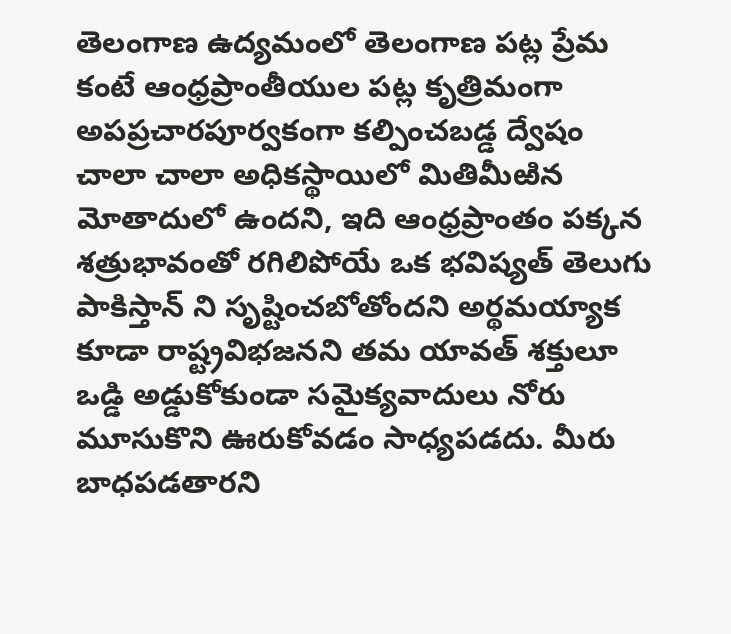తెలంగాణ ఉద్యమంలో తెలంగాణ పట్ల ప్రేమ కంటే ఆంధ్రప్రాంతీయుల పట్ల కృత్రిమంగా అపప్రచారపూర్వకంగా కల్పించబడ్డ ద్వేషం చాలా చాలా అధికస్థాయిలో మితిమీఱిన మోతాదులో ఉందని, ఇది ఆంధ్రప్రాంతం పక్కన శత్రుభావంతో రగిలిపోయే ఒక భవిష్యత్ తెలుగు పాకిస్తాన్ ని సృష్టించబోతోందని అర్థమయ్యాక కూడా రాష్ట్రవిభజనని తమ యావత్ శక్తులూ ఒడ్డి అడ్డుకోకుండా సమైక్యవాదులు నోరు మూసుకొని ఊరుకోవడం సాధ్యపడదు. మీరు బాధపడతారని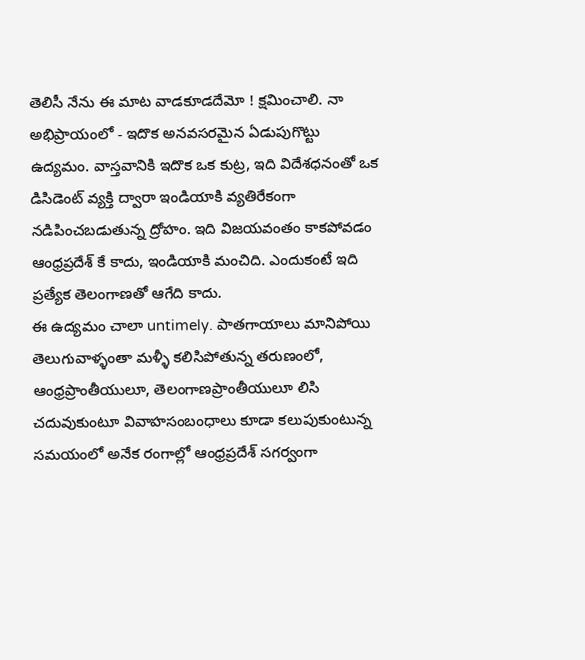తెలిసీ నేను ఈ మాట వాడకూడదేమో ! క్షమించాలి. నా అభిప్రాయంలో - ఇదొక అనవసరమైన ఏడుపుగొట్టు ఉద్యమం. వాస్తవానికి ఇదొక ఒక కుట్ర, ఇది విదేశధనంతో ఒక డిసిడెంట్ వ్యక్తి ద్వారా ఇండియాకి వ్యతిరేకంగా నడిపించబడుతున్న ద్రోహం. ఇది విజయవంతం కాకపోవడం ఆంధ్రప్రదేశ్ కే కాదు, ఇండియాకి మంచిది. ఎందుకంటే ఇది ప్రత్యేక తెలంగాణతో ఆగేది కాదు.
ఈ ఉద్యమం చాలా untimely. పాతగాయాలు మానిపోయి తెలుగువాళ్ళంతా మళ్ళీ కలిసిపోతున్న తరుణంలో, ఆంధ్రప్రాంతీయులూ, తెలంగాణప్రాంతీయులూ లిసి చదువుకుంటూ వివాహసంబంధాలు కూడా కలుపుకుంటున్న సమయంలో అనేక రంగాల్లో ఆంధ్రప్రదేశ్ సగర్వంగా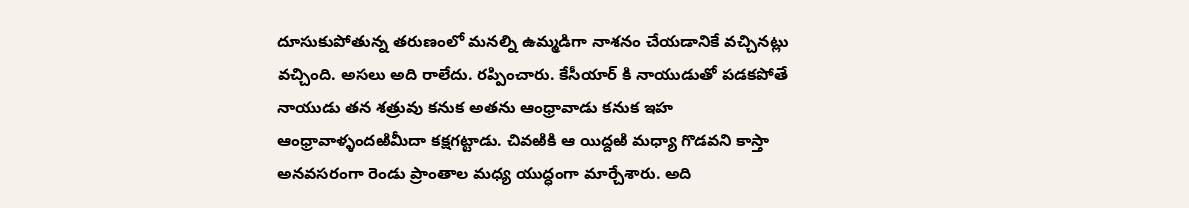దూసుకుపోతున్న తరుణంలో మనల్ని ఉమ్మడిగా నాశనం చేయడానికే వచ్చినట్లు వచ్చింది. అసలు అది రాలేదు. రప్పించారు. కేసీయార్ కి నాయుడుతో పడకపోతే నాయుడు తన శత్రువు కనుక అతను ఆంధ్రావాడు కనుక ఇహ ఆంధ్రావాళ్ళందఱిమీదా కక్షగట్టాడు. చివఱికి ఆ యిద్దఱి మధ్యా గొడవని కాస్తా అనవసరంగా రెండు ప్రాంతాల మధ్య యుద్ధంగా మార్చేశారు. అది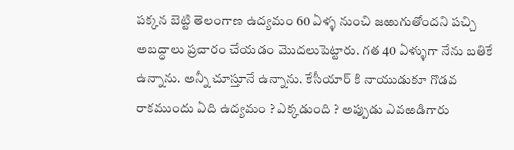పక్కన బెట్టి తెలంగాణ ఉద్యమం 60 ఏళ్ళ నుంచి జఱుగుతోందని పచ్చి అబద్ధాలు ప్రచారం చేయడం మొదలుపెట్టారు. గత 40 ఏళ్ళుగా నేను బతికే ఉన్నాను. అన్నీ చూస్తూనే ఉన్నాను. కేసీయార్ కి నాయుడుకూ గొడవ రాకముందు ఏది ఉద్యమం ? ఎక్కడుంది ? అప్పుడు ఎవఱడిగారు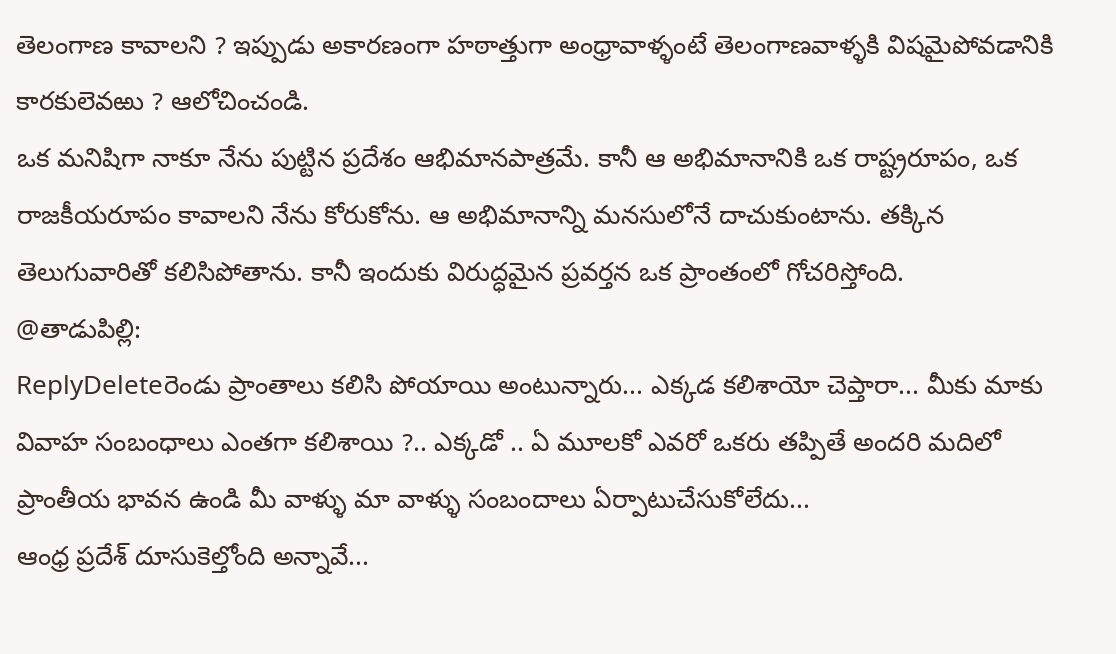తెలంగాణ కావాలని ? ఇప్పుడు అకారణంగా హఠాత్తుగా అంధ్రావాళ్ళంటే తెలంగాణవాళ్ళకి విషమైపోవడానికి కారకులెవఱు ? ఆలోచించండి.
ఒక మనిషిగా నాకూ నేను పుట్టిన ప్రదేశం ఆభిమానపాత్రమే. కానీ ఆ అభిమానానికి ఒక రాష్ట్రరూపం, ఒక రాజకీయరూపం కావాలని నేను కోరుకోను. ఆ అభిమానాన్ని మనసులోనే దాచుకుంటాను. తక్కిన తెలుగువారితో కలిసిపోతాను. కానీ ఇందుకు విరుద్ధమైన ప్రవర్తన ఒక ప్రాంతంలో గోచరిస్తోంది.
@తాడుపిల్లి:
ReplyDeleteరెండు ప్రాంతాలు కలిసి పోయాయి అంటున్నారు... ఎక్కడ కలిశాయో చెప్తారా... మీకు మాకు వివాహ సంబంధాలు ఎంతగా కలిశాయి ?.. ఎక్కడో .. ఏ మూలకో ఎవరో ఒకరు తప్పితే అందరి మదిలో ప్రాంతీయ భావన ఉండి మీ వాళ్ళు మా వాళ్ళు సంబందాలు ఏర్పాటుచేసుకోలేదు...
ఆంధ్ర ప్రదేశ్ దూసుకెల్తోంది అన్నావే...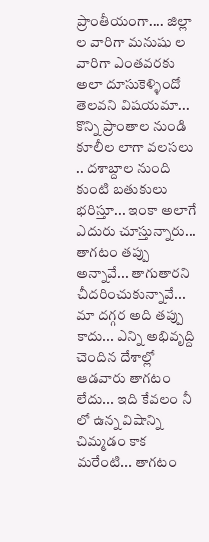ప్రాంతీయంగా.... జిల్లా ల వారిగా మనుషు ల వారిగా ఎంతవరకు అలా దూసుకెళ్ళిందో తెలవని విషయమా... కొన్ని ప్రాంతాల నుండి కూలీల లాగా వలసలు .. దశాబ్దాల నుంది కుంటి బతుకులు భరిస్తూ... ఇంకా అలాగే ఎదురు చూస్తున్నారు...
తాగటం తప్పు అన్నావే... తాగుతారని చీదరించుకున్నావే... మా దగ్గర అది తప్పు కాదు... ఎన్ని అభివృద్ది చెందిన దేశాల్లో ఆడవారు తాగటం లేదు... ఇది కేవలం నీ లో ఉన్న విషాన్ని చిమ్మడం కాక మరేంటి... తాగటం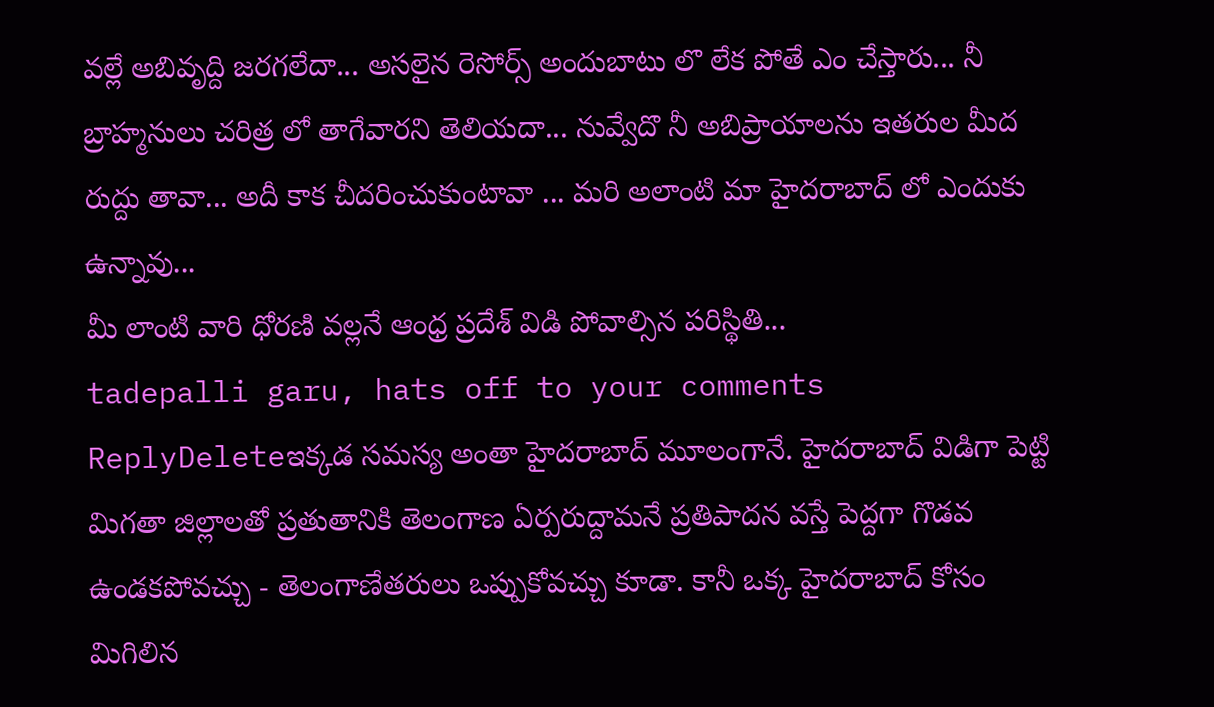వల్లే అబివృద్ది జరగలేదా... అసలైన రెసోర్స్ అందుబాటు లొ లేక పోతే ఎం చేస్తారు... నీ బ్రాహ్మనులు చరిత్ర లో తాగేవారని తెలియదా... నువ్వేదొ నీ అబిప్రాయాలను ఇతరుల మీద రుద్దు తావా... అదీ కాక చీదరించుకుంటావా ... మరి అలాంటి మా హైదరాబాద్ లో ఎందుకు ఉన్నావు...
మీ లాంటి వారి ధోరణి వల్లనే ఆంధ్ర ప్రదేశ్ విడి పోవాల్సిన పరిస్థితి...
tadepalli garu, hats off to your comments
ReplyDeleteఇక్కడ సమస్య అంతా హైదరాబాద్ మూలంగానే. హైదరాబాద్ విడిగా పెట్టి మిగతా జిల్లాలతో ప్రతుతానికి తెలంగాణ ఏర్పరుద్దామనే ప్రతిపాదన వస్తే పెద్దగా గొడవ ఉండకపోవచ్చు - తెలంగాణేతరులు ఒప్పుకోవచ్చు కూడా. కానీ ఒక్క హైదరాబాద్ కోసం మిగిలిన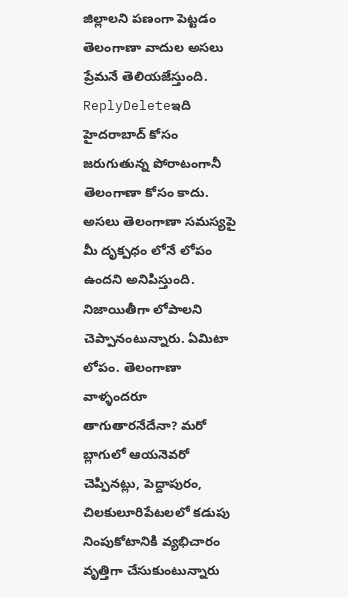జిల్లాలని పణంగా పెట్టడం తెలంగాణా వాదుల అసలు ప్రేమనే తెలియజేస్తుంది.
ReplyDeleteఇది హైదరాబాద్ కోసం జరుగుతున్న పోరాటంగానీ తెలంగాణా కోసం కాదు.
అసలు తెలంగాణా సమస్యపై మీ దృక్పధం లోనే లోపం ఉందని అనిపిస్తుంది. నిజాయితీగా లోపాలని చెప్పానంటున్నారు. ఏమిటా లోపం. తెలంగాణా వాళ్ళందరూ తాగుతారనేదేనా? మరో బ్లాగులో ఆయనెవరో చెప్పినట్లు, పెద్దాపురం, చిలకులూరిపేటలలో కడుపు నింపుకోటానికి వ్యభిచారం వృత్తిగా చేసుకుంటున్నారు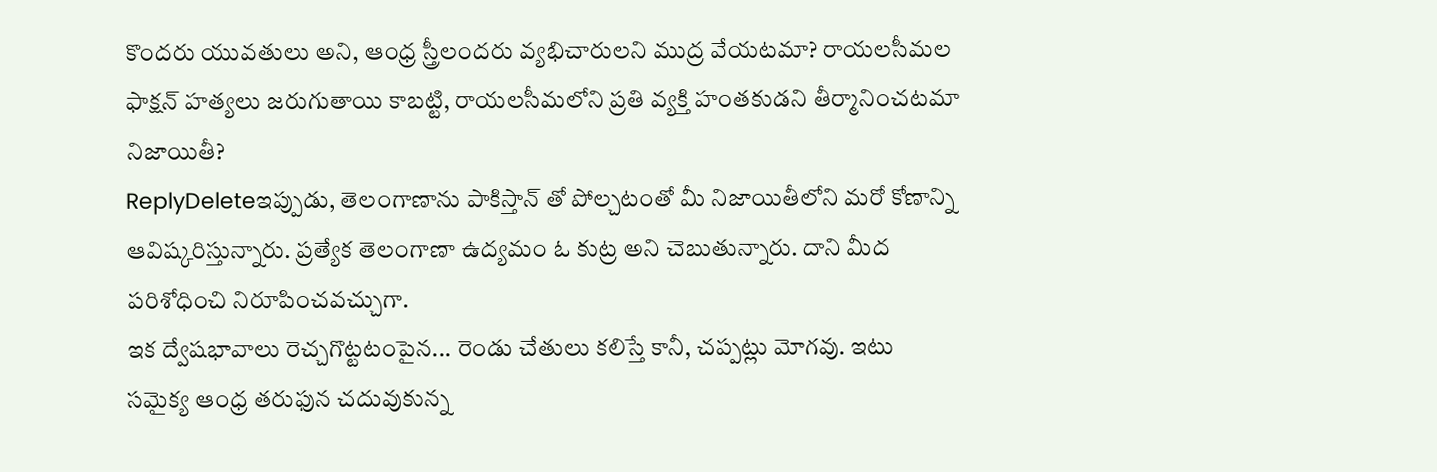కొందరు యువతులు అని, ఆంధ్ర స్త్రీలందరు వ్యభిచారులని ముద్ర వేయటమా? రాయలసీమల ఫాక్షన్ హత్యలు జరుగుతాయి కాబట్టి, రాయలసీమలోని ప్రతి వ్యక్తి హంతకుడని తీర్మానించటమా నిజాయితీ?
ReplyDeleteఇప్పుడు, తెలంగాణాను పాకిస్తాన్ తో పోల్చటంతో మీ నిజాయితీలోని మరో కోణాన్ని ఆవిష్కరిస్తున్నారు. ప్రత్యేక తెలంగాణా ఉద్యమం ఓ కుట్ర అని చెబుతున్నారు. దాని మీద పరిశోధించి నిరూపించవచ్చుగా.
ఇక ద్వేషభావాలు రెచ్చగొట్టటంపైన... రెండు చేతులు కలిస్తే కానీ, చప్పట్లు మోగవు. ఇటు సమైక్య ఆంధ్ర తరుఫున చదువుకున్న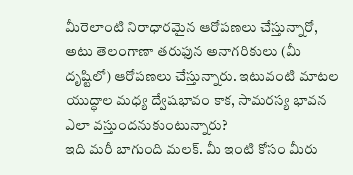మీరెలాంటి నిరాధారమైన ఆరోపణలు చేస్తున్నారో, అటు తెలంగాణా తరుఫున అనాగరికులు (మీ దృష్టిలో) ఆరోపణలు చేస్తున్నారు. ఇటువంటి మాటల యుద్ధాల మధ్య ద్వేషభావం కాక, సామరస్య భావన ఎలా వస్తుందనుకుంటున్నారు?
ఇది మరీ బాగుంది మలక్. మీ ఇంటి కోసం మీరు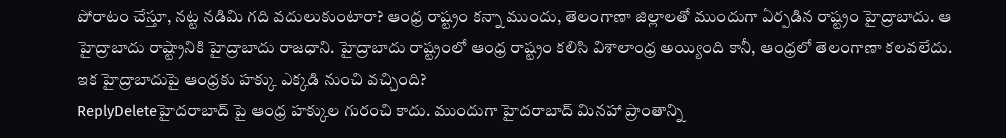పోరాటం చేస్తూ, నట్ట నడిమి గది వదులుకుంటారా? ఆంధ్ర రాష్ట్రం కన్నా ముందు, తెలంగాణా జిల్లాలతో ముందుగా ఏర్పడిన రాష్ట్రం హైద్రాబాదు. ఆ హైద్రాబాదు రాష్ట్రానికి హైద్రాబాదు రాజధాని. హైద్రాబాదు రాష్ట్రంలో ఆంధ్ర రాష్ట్రం కలిసి విశాలాంధ్ర అయ్యింది కానీ, ఆంధ్రలో తెలంగాణా కలవలేదు. ఇక హైద్రాబాదుపై ఆంధ్రకు హక్కు ఎక్కడి నుంచి వచ్చింది?
ReplyDeleteహైదరాబాద్ పై ఆంధ్ర హక్కుల గురంచి కాదు. ముందుగా హైదరాబాద్ మినహా ప్రాంతాన్ని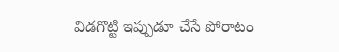విడగొట్టి ఇప్పుడూ చేసే పోరాటం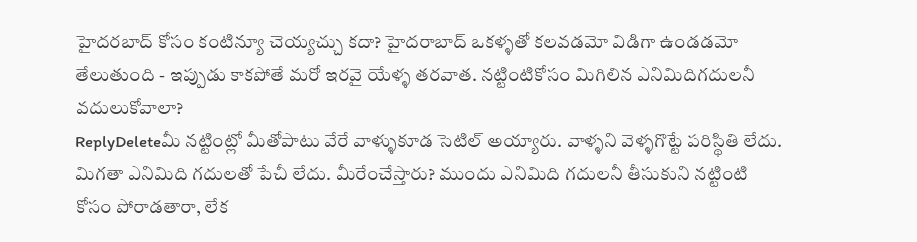హైదరబాద్ కోసం కంటిన్యూ చెయ్యచ్చు కదా? హైదరాబాద్ ఒకళ్ళతో కలవడమో విడిగా ఉండడమో తేలుతుంది - ఇప్పుడు కాకపోతే మరో ఇరవై యేళ్ళ తరవాత. నట్టింటికోసం మిగిలిన ఎనిమిదిగదులనీ వదులుకోవాలా?
ReplyDeleteమీ నట్టింట్లో మీతోపాటు వేరే వాళ్ళుకూడ సెటిల్ అయ్యారు. వాళ్ళని వెళ్ళగొట్టే పరిస్థితి లేదు. మిగతా ఎనిమిది గదులతో పేచీ లేదు. మీరేంచేస్తారు? ముందు ఎనిమిది గదులనీ తీసుకుని నట్టింటి కోసం పోరాడతారా, లేక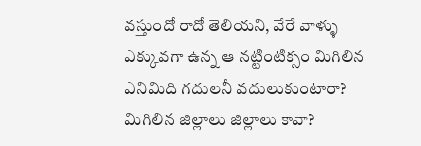వస్తుందో రాదో తెలియని, వేరే వాళ్ళు ఎక్కువగా ఉన్న ఆ నట్టింటిక్సం మిగిలిన ఎనిమిది గదులనీ వదులుకుంటారా? మిగిలిన జిల్లాలు జిల్లాలు కావా?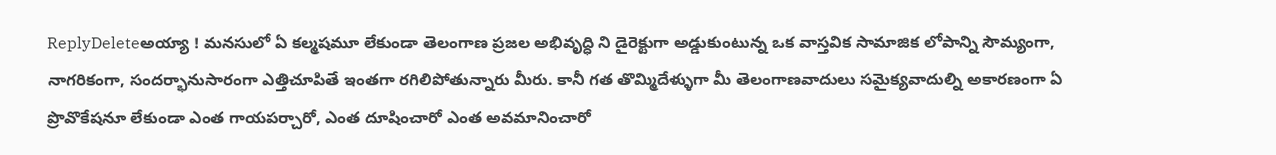ReplyDeleteఅయ్యా ! మనసులో ఏ కల్మషమూ లేకుండా తెలంగాణ ప్రజల అభివృద్ధి ని డైరెక్టుగా అడ్డుకుంటున్న ఒక వాస్తవిక సామాజిక లోపాన్ని సౌమ్యంగా, నాగరికంగా, సందర్భానుసారంగా ఎత్తిచూపితే ఇంతగా రగిలిపోతున్నారు మీరు. కానీ గత తొమ్మిదేళ్ళుగా మీ తెలంగాణవాదులు సమైక్యవాదుల్ని అకారణంగా ఏ ప్రొవొకేషనూ లేకుండా ఎంత గాయపర్చారో, ఎంత దూషించారో ఎంత అవమానించారో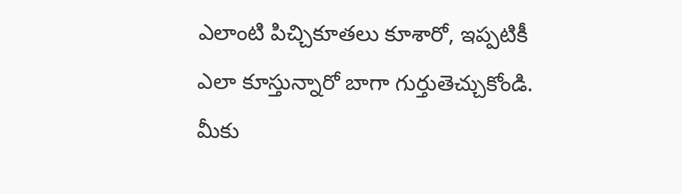ఎలాంటి పిచ్చికూతలు కూశారో, ఇప్పటికీ ఎలా కూస్తున్నారో బాగా గుర్తుతెచ్చుకోండి. మీకు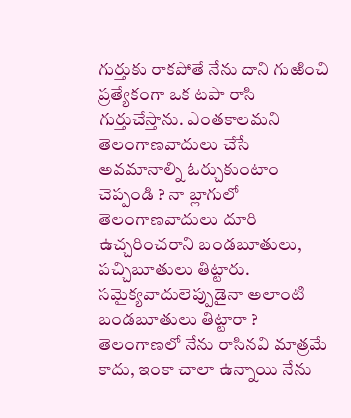గుర్తుకు రాకపోతే నేను దాని గుఱించి ప్రత్యేకంగా ఒక టపా రాసి గుర్తుచేస్తాను. ఎంతకాలమని తెలంగాణవాదులు చేసే అవమానాల్ని ఓర్చుకుంటాం చెప్పండి ? నా బ్లాగులో తెలంగాణవాదులు దూరి ఉచ్చరించరాని బండబూతులు, పచ్చిబూతులు తిట్టారు. సమైక్యవాదులెప్పుడైనా అలాంటి బండబూతులు తిట్టారా ? తెలంగాణలో నేను రాసినవి మాత్రమే కాదు, ఇంకా చాలా ఉన్నాయి నేను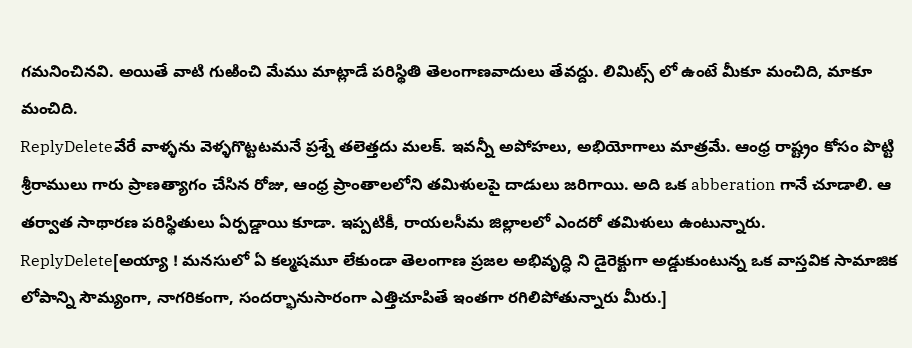గమనించినవి. అయితే వాటి గుఱించి మేము మాట్లాడే పరిస్థితి తెలంగాణవాదులు తేవద్దు. లిమిట్స్ లో ఉంటే మీకూ మంచిది, మాకూ మంచిది.
ReplyDeleteవేరే వాళ్ళను వెళ్ళగొట్టటమనే ప్రశ్నే తలెత్తదు మలక్. ఇవన్నీ అపోహలు, అభియోగాలు మాత్రమే. ఆంధ్ర రాష్ట్రం కోసం పొట్టి శ్రీరాములు గారు ప్రాణత్యాగం చేసిన రోజు, ఆంధ్ర ప్రాంతాలలోని తమిళులపై దాడులు జరిగాయి. అది ఒక abberation గానే చూడాలి. ఆ తర్వాత సాథారణ పరిస్థితులు ఏర్పడ్డాయి కూడా. ఇప్పటికీ, రాయలసీమ జిల్లాలలో ఎందరో తమిళులు ఉంటున్నారు.
ReplyDelete[అయ్యా ! మనసులో ఏ కల్మషమూ లేకుండా తెలంగాణ ప్రజల అభివృద్ధి ని డైరెక్టుగా అడ్డుకుంటున్న ఒక వాస్తవిక సామాజిక లోపాన్ని సౌమ్యంగా, నాగరికంగా, సందర్భానుసారంగా ఎత్తిచూపితే ఇంతగా రగిలిపోతున్నారు మీరు.]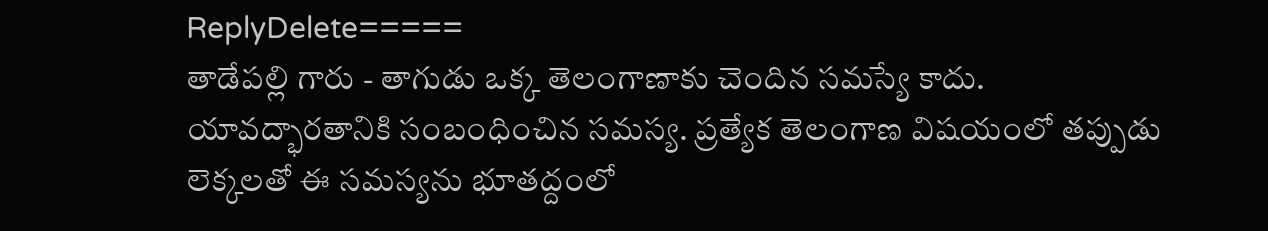ReplyDelete=====
తాడేపల్లి గారు - తాగుడు ఒక్క తెలంగాణాకు చెందిన సమస్యే కాదు. యావద్భారతానికి సంబంధించిన సమస్య. ప్రత్యేక తెలంగాణ విషయంలో తప్పుడు లెక్కలతో ఈ సమస్యను భూతద్దంలో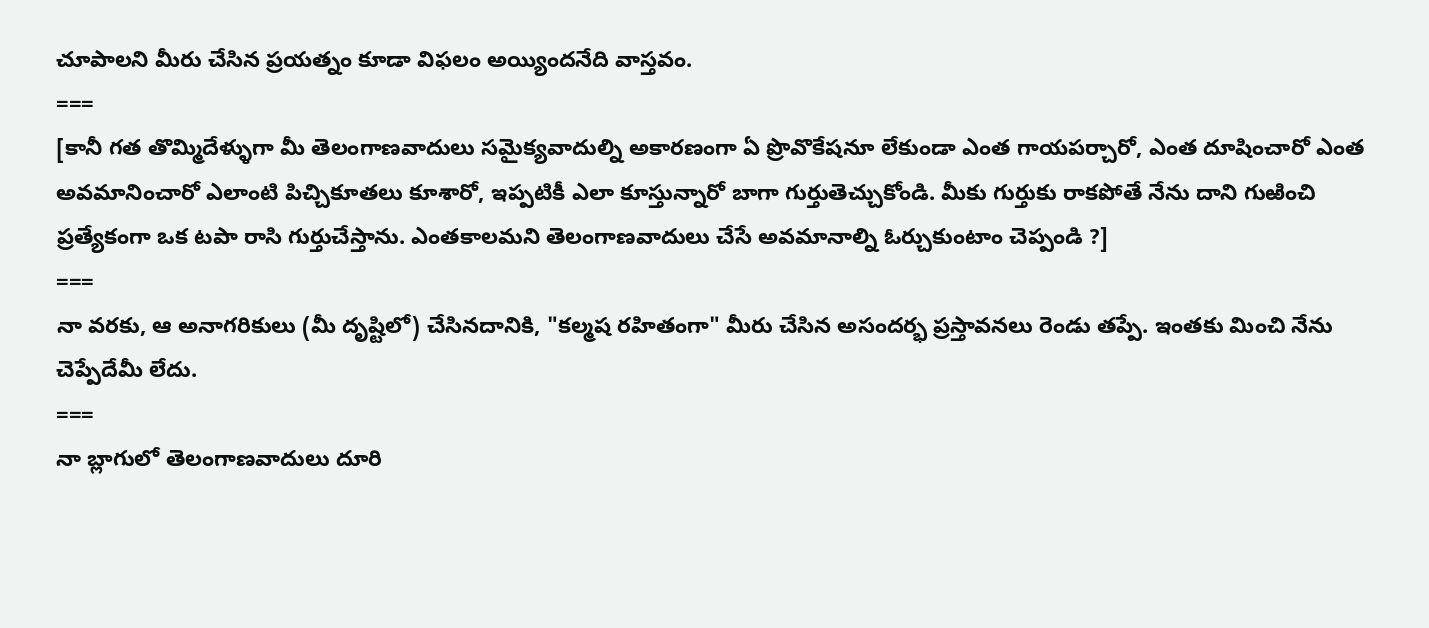చూపాలని మీరు చేసిన ప్రయత్నం కూడా విఫలం అయ్యిందనేది వాస్తవం.
===
[కానీ గత తొమ్మిదేళ్ళుగా మీ తెలంగాణవాదులు సమైక్యవాదుల్ని అకారణంగా ఏ ప్రొవొకేషనూ లేకుండా ఎంత గాయపర్చారో, ఎంత దూషించారో ఎంత అవమానించారో ఎలాంటి పిచ్చికూతలు కూశారో, ఇప్పటికీ ఎలా కూస్తున్నారో బాగా గుర్తుతెచ్చుకోండి. మీకు గుర్తుకు రాకపోతే నేను దాని గుఱించి ప్రత్యేకంగా ఒక టపా రాసి గుర్తుచేస్తాను. ఎంతకాలమని తెలంగాణవాదులు చేసే అవమానాల్ని ఓర్చుకుంటాం చెప్పండి ?]
===
నా వరకు, ఆ అనాగరికులు (మీ దృష్టిలో) చేసినదానికి, "కల్మష రహితంగా" మీరు చేసిన అసందర్భ ప్రస్తావనలు రెండు తప్పే. ఇంతకు మించి నేను చెప్పేదేమీ లేదు.
===
నా బ్లాగులో తెలంగాణవాదులు దూరి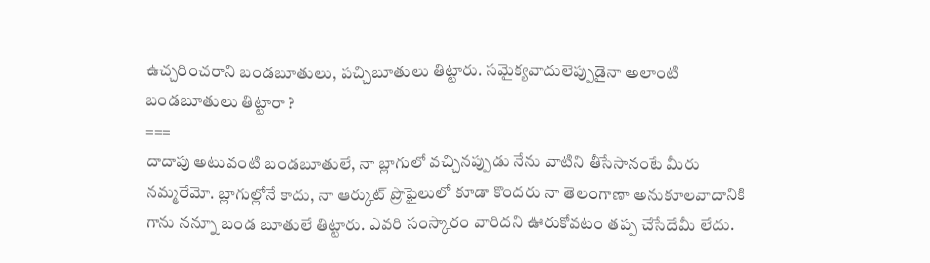ఉచ్చరించరాని బండబూతులు, పచ్చిబూతులు తిట్టారు. సమైక్యవాదులెప్పుడైనా అలాంటి బండబూతులు తిట్టారా ?
===
దాదాపు అటువంటి బండబూతులే, నా బ్లాగులో వచ్చినప్పుడు నేను వాటిని తీసేసానంటే మీరు నమ్మరేమో. బ్లాగుల్లోనే కాదు, నా ఆర్కుట్ ప్రొఫైలులో కూడా కొందరు నా తెలంగాణా అనుకూలవాదానికి గాను నన్నూ బండ బూతులే తిట్టారు. ఎవరి సంస్కారం వారిదని ఊరుకోవటం తప్ప చేసేదేమీ లేదు.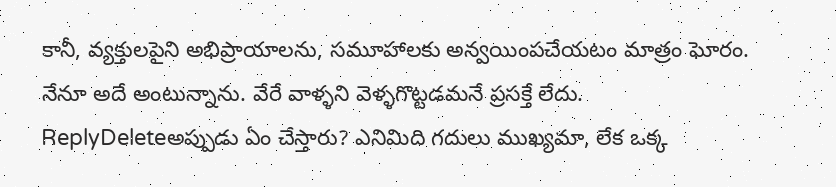కానీ, వ్యక్తులపైని అభిప్రాయాలను, సమూహాలకు అన్వయింపచేయటం మాత్రం ఘోరం.
నేనూ అదే అంటున్నాను. వేరే వాళ్ళని వెళ్ళగొట్టడమనే ప్రసక్తే లేదు.
ReplyDeleteఅప్పుడు ఏం చేస్తారు? ఎనిమిది గదులు ముఖ్యమా, లేక ఒక్క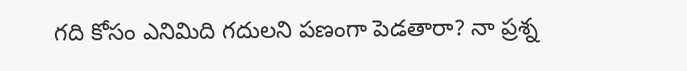గది కోసం ఎనిమిది గదులని పణంగా పెడతారా? నా ప్రశ్న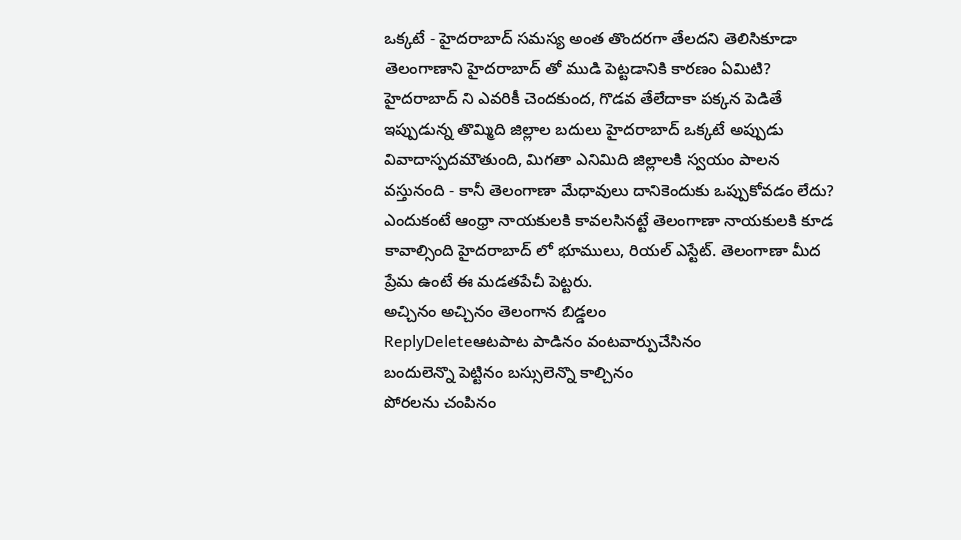ఒక్కటే - హైదరాబాద్ సమస్య అంత తొందరగా తేలదని తెలిసికూడా తెలంగాణాని హైదరాబాద్ తో ముడి పెట్టడానికి కారణం ఏమిటి? హైదరాబాద్ ని ఎవరికీ చెందకుంద, గొడవ తేలేదాకా పక్కన పెడితే ఇప్పుడున్న తొమ్మిది జిల్లాల బదులు హైదరాబాద్ ఒక్కటే అప్పుడు వివాదాస్పదమౌతుంది, మిగతా ఎనిమిది జిల్లాలకి స్వయం పాలన వస్తునంది - కానీ తెలంగాణా మేధావులు దానికెందుకు ఒప్పుకోవడం లేదు?
ఎందుకంటే ఆంధ్రా నాయకులకి కావలసినట్టే తెలంగాణా నాయకులకి కూడ కావాల్సింది హైదరాబాద్ లో భూములు, రియల్ ఎస్టేట్. తెలంగాణా మీద ప్రేమ ఉంటే ఈ మడతపేచీ పెట్టరు.
అచ్చినం అచ్చినం తెలంగాన బిడ్డలం
ReplyDeleteఆటపాట పాడినం వంటవార్పుచేసినం
బందులెన్నొ పెట్టినం బస్సులెన్నొ కాల్చినం
పోరలను చంపినం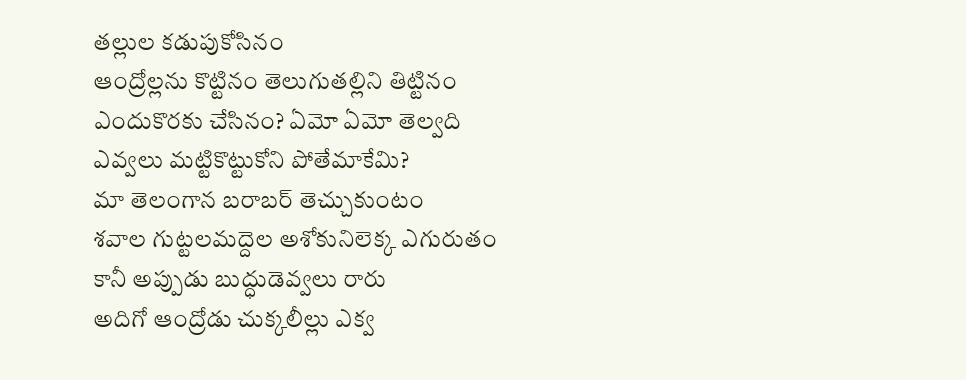తల్లుల కడుపుకోసినం
ఆంద్రోల్లను కొట్టినం తెలుగుతల్లిని తిట్టినం
ఎందుకొరకు చేసినం? ఏమో ఏమో తెల్వది
ఎవ్వలు మట్టికొట్టుకోని పోతేమాకేమి?
మా తెలంగాన బరాబర్ తెచ్చుకుంటం
శవాల గుట్టలమద్దెల అశోకునిలెక్క ఎగురుతం
కానీ అప్పుడు బుద్ధుడెవ్వలు రారు
అదిగో ఆంద్రోడు చుక్కలీల్లు ఎక్వ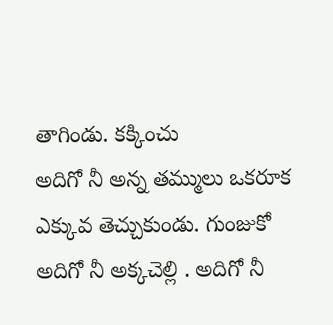తాగిండు. కక్కించు
అదిగో నీ అన్న తమ్ములు ఒకరూక ఎక్కువ తెచ్చుకుండు. గుంజుకో
అదిగో నీ అక్కచెల్లి . అదిగో నీ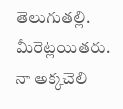తెలుగుతల్లి. మీరెట్లయితరు.
నా అక్కచెలి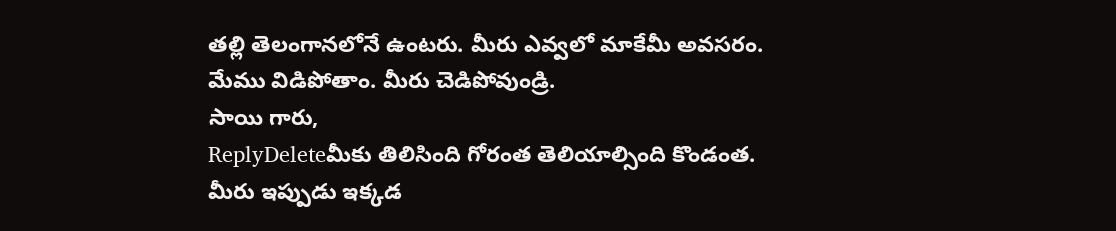తల్లి తెలంగానలోనే ఉంటరు. మీరు ఎవ్వలో మాకేమీ అవసరం.
మేము విడిపోతాం. మీరు చెడిపోవుండ్రి.
సాయి గారు,
ReplyDeleteమీకు తిలిసింది గోరంత తెలియాల్సింది కొండంత.
మీరు ఇప్పుడు ఇక్కడ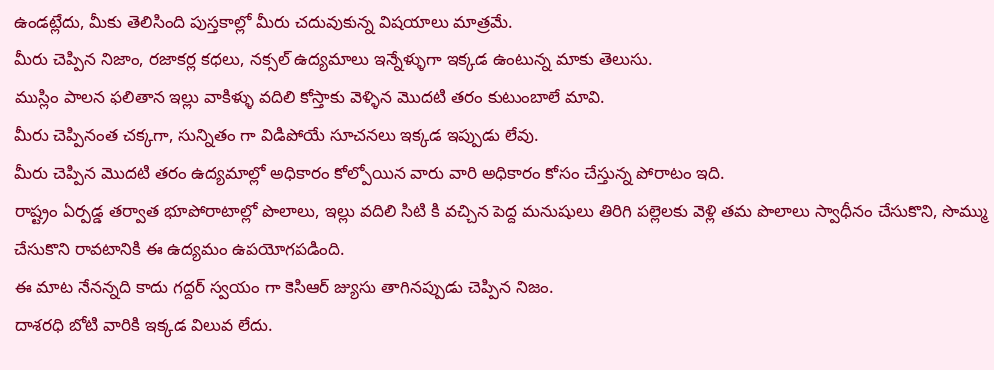ఉండట్లేదు, మీకు తెలిసింది పుస్తకాల్లో మీరు చదువుకున్న విషయాలు మాత్రమే.
మీరు చెప్పిన నిజాం, రజాకర్ల కధలు, నక్సల్ ఉద్యమాలు ఇన్నేళ్ళుగా ఇక్కడ ఉంటున్న మాకు తెలుసు.
ముస్లిం పాలన ఫలితాన ఇల్లు వాకిళ్ళు వదిలి కోస్తాకు వెళ్ళిన మొదటి తరం కుటుంబాలే మావి.
మీరు చెప్పినంత చక్కగా, సున్నితం గా విడిపోయే సూచనలు ఇక్కడ ఇప్పుడు లేవు.
మీరు చెప్పిన మొదటి తరం ఉద్యమాల్లో అధికారం కోల్పోయిన వారు వారి అధికారం కోసం చేస్తున్న పోరాటం ఇది.
రాష్ట్రం ఏర్పడ్డ తర్వాత భూపోరాటాల్లో పొలాలు, ఇల్లు వదిలి సిటి కి వచ్చిన పెద్ద మనుషులు తిరిగి పల్లెలకు వెళ్లి తమ పొలాలు స్వాధీనం చేసుకొని, సొమ్ము చేసుకొని రావటానికి ఈ ఉద్యమం ఉపయోగపడింది.
ఈ మాట నేనన్నది కాదు గద్దర్ స్వయం గా కెసిఆర్ జ్యుసు తాగినప్పుడు చెప్పిన నిజం.
దాశరధి బోటి వారికి ఇక్కడ విలువ లేదు.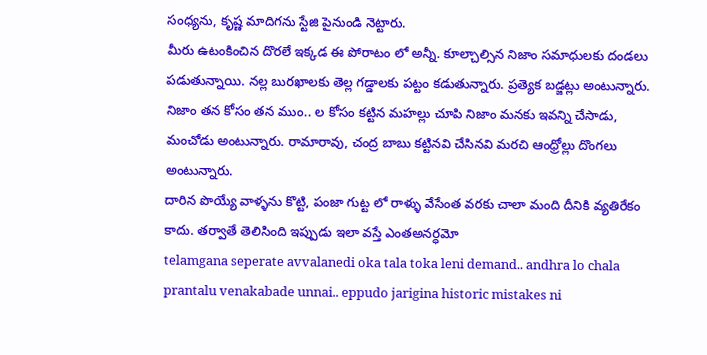సంధ్యను, కృష్ణ మాదిగను స్టేజి పైనుండి నెట్టారు.
మీరు ఉటంకించిన దొరలే ఇక్కడ ఈ పోరాటం లో అన్నీ. కూల్చాల్సిన నిజాం సమాధులకు దండలు పడుతున్నాయి. నల్ల బురఖాలకు తెల్ల గడ్డాలకు పట్టం కడుతున్నారు. ప్రత్యెక బడ్జట్లు అంటున్నారు.
నిజాం తన కోసం తన ముం.. ల కోసం కట్టిన మహల్లు చూపి నిజాం మనకు ఇవన్ని చేసాడు, మంచోడు అంటున్నారు. రామారావు, చంద్ర బాబు కట్టినవి చేసినవి మరచి ఆంధ్రోల్లు దొంగలు అంటున్నారు.
దారిన పొయ్యే వాళ్ళను కొట్టి, పంజా గుట్ట లో రాళ్ళు వేసేంత వరకు చాలా మంది దీనికి వ్యతిరేకం కాదు. తర్వాతే తెలిసింది ఇప్పుడు ఇలా వస్తే ఎంతఅనర్ధమో
telamgana seperate avvalanedi oka tala toka leni demand.. andhra lo chala prantalu venakabade unnai.. eppudo jarigina historic mistakes ni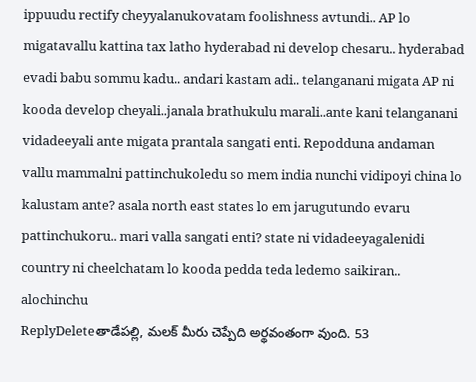ippuudu rectify cheyyalanukovatam foolishness avtundi.. AP lo migatavallu kattina tax latho hyderabad ni develop chesaru.. hyderabad evadi babu sommu kadu.. andari kastam adi.. telanganani migata AP ni kooda develop cheyali..janala brathukulu marali..ante kani telanganani vidadeeyali ante migata prantala sangati enti. Repodduna andaman vallu mammalni pattinchukoledu so mem india nunchi vidipoyi china lo kalustam ante? asala north east states lo em jarugutundo evaru pattinchukoru.. mari valla sangati enti? state ni vidadeeyagalenidi country ni cheelchatam lo kooda pedda teda ledemo saikiran.. alochinchu
ReplyDeleteతాడేపల్లి, మలక్ మీరు చెప్పేది అర్థవంతంగా వుంది. 53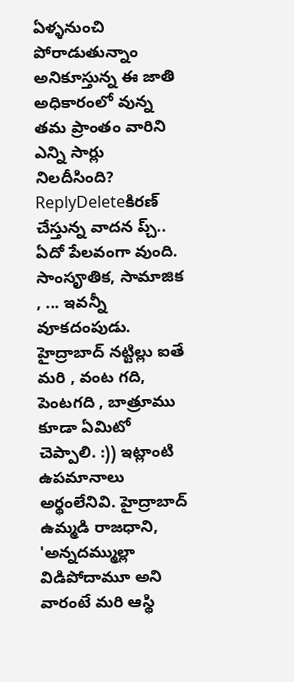ఏళ్ళనుంచి పోరాడుతున్నాం అనికూస్తున్న ఈ జాతి అధికారంలో వున్న తమ ప్రాంతం వారిని ఎన్ని సార్లు నిలదీసింది?
ReplyDeleteకిరణ్ చేస్తున్న వాదన ప్చ్.. ఏదో పేలవంగా వుంది. సాంసౄతిక, సామాజిక , ... ఇవన్నీ వూకదంపుడు. హైద్రాబాద్ నట్టిల్లు ఐతే మరి , వంట గది, పెంటగది , బాత్రూము కూడా ఏమిటో చెప్పాలి. :)) ఇట్లాంటి ఉపమానాలు అర్థంలేనివి. హైద్రాబాద్ ఉమ్మడి రాజధాని, 'అన్నదమ్ముల్లా విడిపోదామూ అని వారంటే మరి ఆస్థి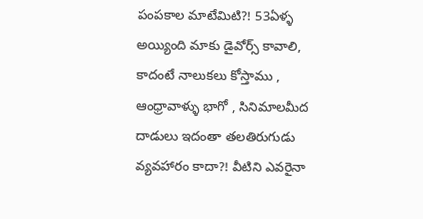పంపకాల మాటేమిటి?! 53ఏళ్ళ అయ్యింది మాకు డైవోర్స్ కావాలి, కాదంటే నాలుకలు కోస్తాము , ఆంధ్రావాళ్ళు భాగో , సినిమాలమీద దాడులు ఇదంతా తలతిరుగుడు వ్యవహారం కాదా?! వీటిని ఎవరైనా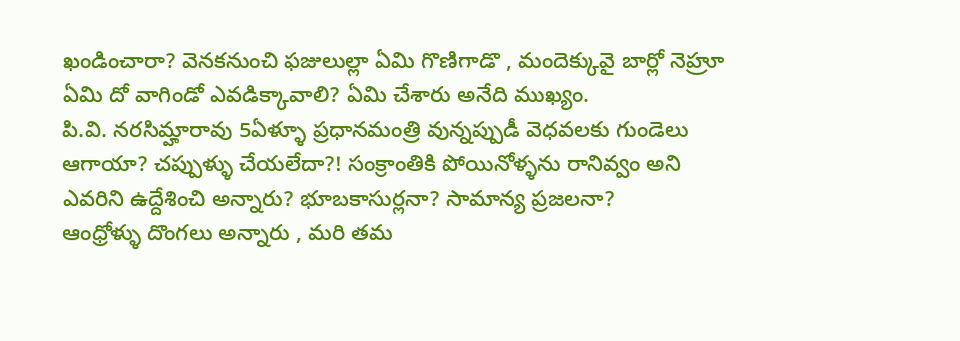ఖండించారా? వెనకనుంచి ఫజులుల్లా ఏమి గొణిగాడొ , మందెక్కువై బార్లో నెహ్రూ ఏమి దో వాగిండో ఎవడిక్కావాలి? ఏమి చేశారు అనేది ముఖ్యం.
పి.వి. నరసిమ్హారావు 5ఏళ్ళూ ప్రధానమంత్రి వున్నప్పుడీ వెధవలకు గుండెలు ఆగాయా? చప్పుళ్ళు చేయలేదా?! సంక్రాంతికి పోయినోళ్ళను రానివ్వం అని ఎవరిని ఉద్దేశించి అన్నారు? భూబకాసుర్లనా? సామాన్య ప్రజలనా?
ఆంధ్రోళ్ళు దొంగలు అన్నారు , మరి తమ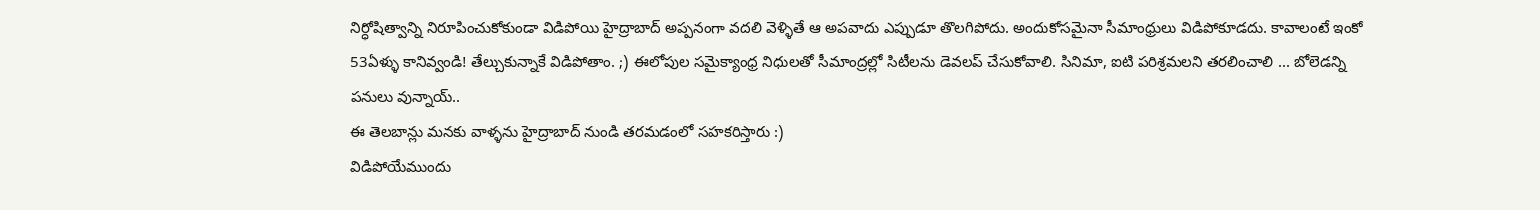నిర్ధోషిత్వాన్ని నిరూపించుకోకుండా విడిపోయి హైద్రాబాద్ అప్పనంగా వదలి వెళ్ళితే ఆ అపవాదు ఎప్పుడూ తొలగిపోదు. అందుకోసమైనా సీమాంధ్రులు విడిపోకూడదు. కావాలంటే ఇంకో 53ఏళ్ళు కానివ్వండి! తేల్చుకున్నాకే విడిపోతాం. ;) ఈలోపుల సమైక్యాంధ్ర నిధులతో సీమాంద్రల్లో సిటీలను డెవలప్ చేసుకోవాలి. సినిమా, ఐటి పరిశ్రమలని తరలించాలి ... బోలెడన్ని పనులు వున్నాయ్..
ఈ తెలబాన్లు మనకు వాళ్ళను హైద్రాబాద్ నుండి తరమడంలో సహకరిస్తారు :)
విడిపోయేముందు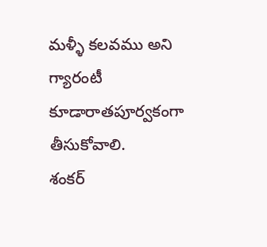మళ్ళీ కలవము అని గ్యారంటీ కూడారాతపూర్వకంగా తీసుకోవాలి.
శంకర్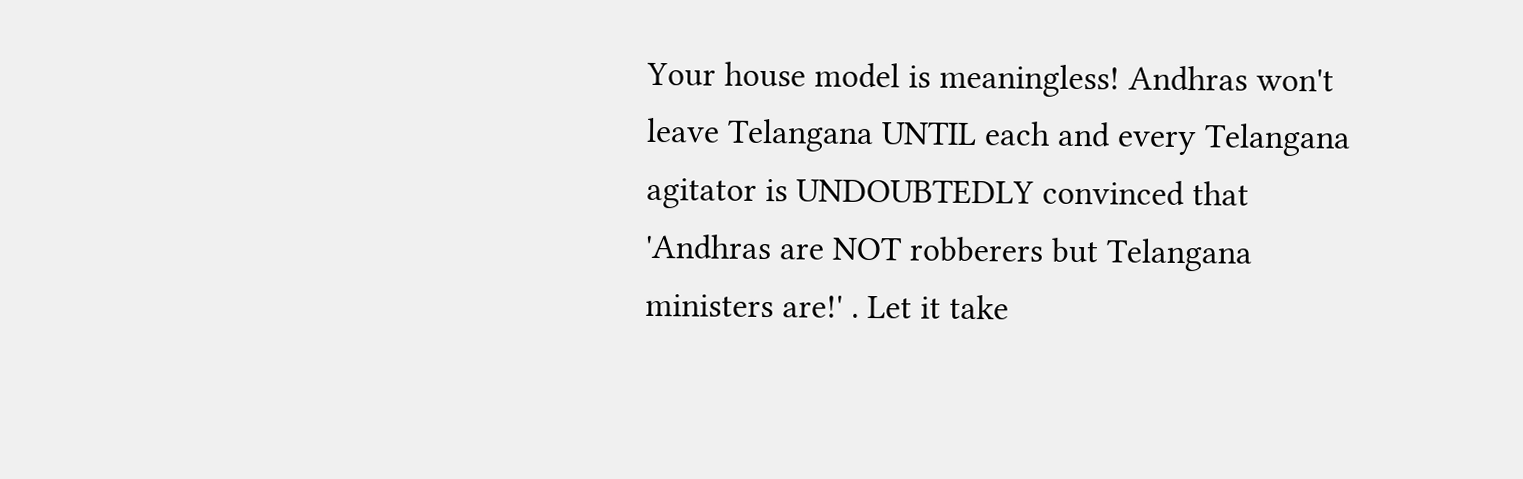Your house model is meaningless! Andhras won't leave Telangana UNTIL each and every Telangana agitator is UNDOUBTEDLY convinced that 'Andhras are NOT robberers but Telangana ministers are!' . Let it take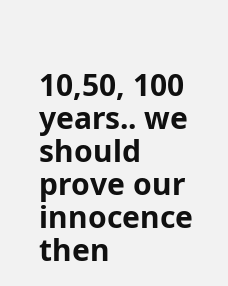10,50, 100 years.. we should prove our innocence then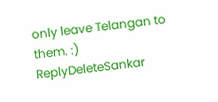only leave Telangan to them. :)
ReplyDeleteSankar